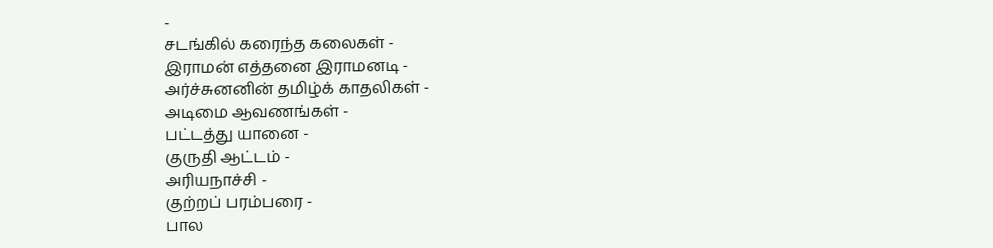-
சடங்கில் கரைந்த கலைகள் -
இராமன் எத்தனை இராமனடி -
அர்ச்சுனனின் தமிழ்க் காதலிகள் -
அடிமை ஆவணங்கள் -
பட்டத்து யானை -
குருதி ஆட்டம் -
அரியநாச்சி -
குற்றப் பரம்பரை -
பால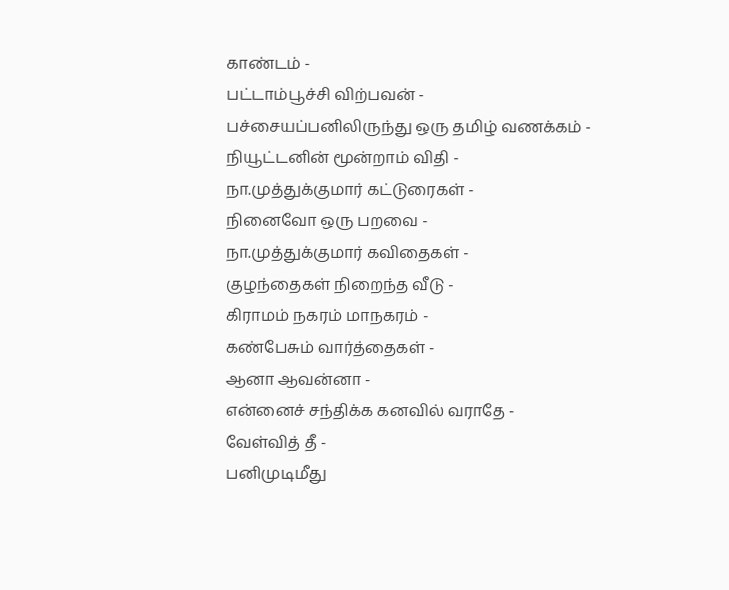காண்டம் -
பட்டாம்பூச்சி விற்பவன் -
பச்சையப்பனிலிருந்து ஒரு தமிழ் வணக்கம் -
நியூட்டனின் மூன்றாம் விதி -
நா.முத்துக்குமார் கட்டுரைகள் -
நினைவோ ஒரு பறவை -
நா.முத்துக்குமார் கவிதைகள் -
குழந்தைகள் நிறைந்த வீடு -
கிராமம் நகரம் மாநகரம் -
கண்பேசும் வார்த்தைகள் -
ஆனா ஆவன்னா -
என்னைச் சந்திக்க கனவில் வராதே -
வேள்வித் தீ -
பனிமுடிமீது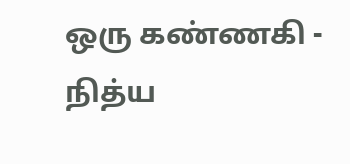ஒரு கண்ணகி -
நித்ய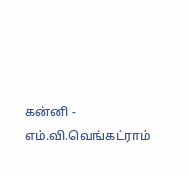கன்னி -
எம்.வி.வெங்கட்ராம்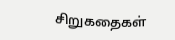சிறுகதைகள்